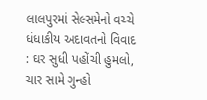લાલપુરમાં સેલ્સમેનો વચ્ચે ધંધાકીય અદાવતનો વિવાદ : ઘર સુધી પહોંચી હુમલો, ચાર સામે ગુન્હો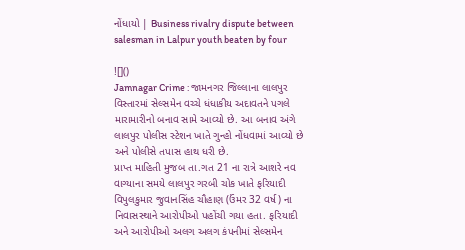નોંધાયો | Business rivalry dispute between salesman in Lalpur youth beaten by four

![]()
Jamnagar Crime : જામનગર જિલ્લાના લાલપુર વિસ્તારમાં સેલ્સમેન વચ્ચે ધંધાકીય અદાવતને પગલે મારામારીનો બનાવ સામે આવ્યો છે. આ બનાવ અંગે લાલપુર પોલીસ સ્ટેશન ખાતે ગુન્હો નોંધવામાં આવ્યો છે અને પોલીસે તપાસ હાથ ધરી છે.
પ્રાપ્ત માહિતી મુજબ તા.ગત 21 ના રાત્રે આશરે નવ વાગ્યાના સમયે લાલપુર ગરબી ચોક ખાતે ફરિયાદી વિપુલકુમાર જુવાનસિંહ ચૌહાણ (ઉંમર 32 વર્ષ) ના નિવાસસ્થાને આરોપીઓ પહોંચી ગયા હતા. ફરિયાદી અને આરોપીઓ અલગ અલગ કંપનીમાં સેલ્સમેન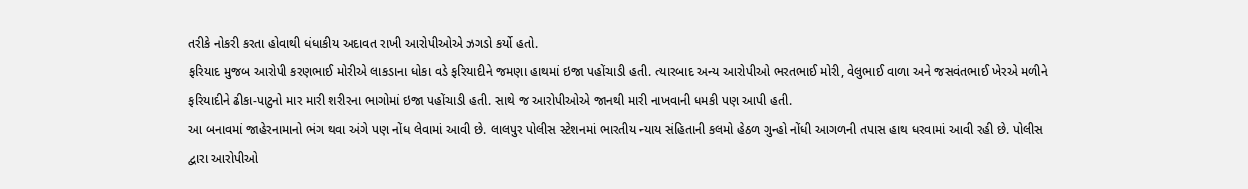તરીકે નોકરી કરતા હોવાથી ધંધાકીય અદાવત રાખી આરોપીઓએ ઝગડો કર્યો હતો.
ફરિયાદ મુજબ આરોપી કરણભાઈ મોરીએ લાકડાના ધોકા વડે ફરિયાદીને જમણા હાથમાં ઇજા પહોંચાડી હતી. ત્યારબાદ અન્ય આરોપીઓ ભરતભાઈ મોરી, વેલુભાઈ વાળા અને જસવંતભાઈ ખેરએ મળીને ફરિયાદીને ઢીકા-પાટુનો માર મારી શરીરના ભાગોમાં ઇજા પહોંચાડી હતી. સાથે જ આરોપીઓએ જાનથી મારી નાખવાની ધમકી પણ આપી હતી.
આ બનાવમાં જાહેરનામાનો ભંગ થવા અંગે પણ નોંધ લેવામાં આવી છે. લાલપુર પોલીસ સ્ટેશનમાં ભારતીય ન્યાય સંહિતાની કલમો હેઠળ ગુન્હો નોંધી આગળની તપાસ હાથ ધરવામાં આવી રહી છે. પોલીસ દ્વારા આરોપીઓ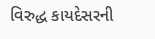વિરુદ્ધ કાયદેસરની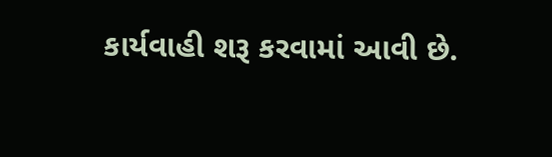કાર્યવાહી શરૂ કરવામાં આવી છે.